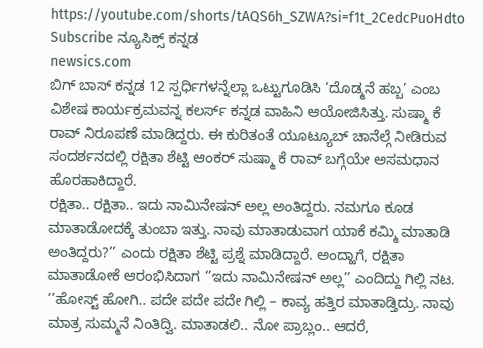https://youtube.com/shorts/tAQS6h_SZWA?si=f1t_2CedcPuoHdto
Subscribe ನ್ಯೂಸಿಕ್ಸ್ ಕನ್ನಡ
newsics.com
ಬಿಗ್ ಬಾಸ್ ಕನ್ನಡ 12 ಸ್ಪರ್ಧಿಗಳನ್ನೆಲ್ಲಾ ಒಟ್ಟುಗೂಡಿಸಿ ‘ದೊಡ್ಮನೆ ಹಬ್ಬ’ ಎಂಬ ವಿಶೇಷ ಕಾರ್ಯಕ್ರಮವನ್ನ ಕಲರ್ಸ್ ಕನ್ನಡ ವಾಹಿನಿ ಆಯೋಜಿಸಿತ್ತು. ಸುಷ್ಮಾ ಕೆ ರಾವ್ ನಿರೂಪಣೆ ಮಾಡಿದ್ದರು. ಈ ಕುರಿತಂತೆ ಯೂಟ್ಯೂಬ್ ಚಾನೆಲ್ಗೆ ನೀಡಿರುವ ಸಂದರ್ಶನದಲ್ಲಿ ರಕ್ಷಿತಾ ಶೆಟ್ಟಿ ಆಂಕರ್ ಸುಷ್ಮಾ ಕೆ ರಾವ್ ಬಗ್ಗೆಯೇ ಅಸಮಧಾನ ಹೊರಹಾಕಿದ್ದಾರೆ.
ರಕ್ಷಿತಾ.. ರಕ್ಷಿತಾ.. ಇದು ನಾಮಿನೇಷನ್ ಅಲ್ಲ ಅಂತಿದ್ದರು. ನಮಗೂ ಕೂಡ ಮಾತಾಡೋದಕ್ಕೆ ತುಂಬಾ ಇತ್ತು. ನಾವು ಮಾತಾಡುವಾಗ ಯಾಕೆ ಕಮ್ಮಿ ಮಾತಾಡಿ ಅಂತಿದ್ದರು?’’ ಎಂದು ರಕ್ಷಿತಾ ಶೆಟ್ಟಿ ಪ್ರಶ್ನೆ ಮಾಡಿದ್ದಾರೆ. ಅಂದ್ಹಾಗೆ, ರಕ್ಷಿತಾ ಮಾತಾಡೋಕೆ ಆರಂಭಿಸಿದಾಗ ‘’ಇದು ನಾಮಿನೇಷನ್ ಅಲ್ಲ’’ ಎಂದಿದ್ದು ಗಿಲ್ಲಿ ನಟ. ‘’ಹೋಸ್ಟ್ ಹೋಗಿ.. ಪದೇ ಪದೇ ಪದೇ ಗಿಲ್ಲಿ – ಕಾವ್ಯ ಹತ್ತಿರ ಮಾತಾಡ್ತಿದ್ರು. ನಾವು ಮಾತ್ರ ಸುಮ್ಮನೆ ನಿಂತಿದ್ವಿ. ಮಾತಾಡಲಿ.. ನೋ ಪ್ರಾಬ್ಲಂ.. ಆದರೆ,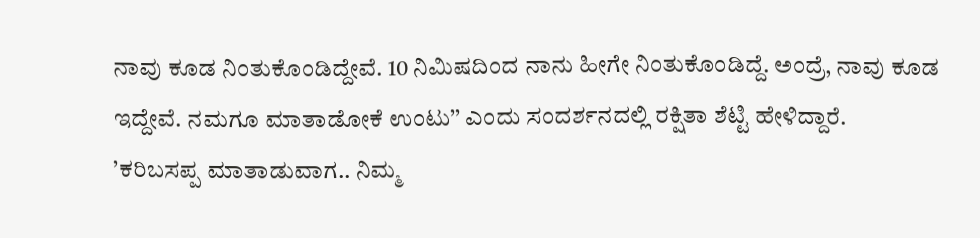ನಾವು ಕೂಡ ನಿಂತುಕೊಂಡಿದ್ದೇವೆ. 10 ನಿಮಿಷದಿಂದ ನಾನು ಹೀಗೇ ನಿಂತುಕೊಂಡಿದ್ದೆ. ಅಂದ್ರೆ, ನಾವು ಕೂಡ ಇದ್ದೇವೆ. ನಮಗೂ ಮಾತಾಡೋಕೆ ಉಂಟು’’ ಎಂದು ಸಂದರ್ಶನದಲ್ಲಿ ರಕ್ಷಿತಾ ಶೆಟ್ಟಿ ಹೇಳಿದ್ದಾರೆ.
’ಕರಿಬಸಪ್ಪ ಮಾತಾಡುವಾಗ.. ನಿಮ್ಮ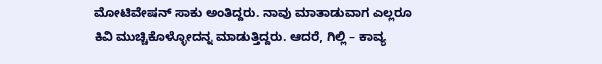ಮೋಟಿವೇಷನ್ ಸಾಕು ಅಂತಿದ್ದರು. ನಾವು ಮಾತಾಡುವಾಗ ಎಲ್ಲರೂ ಕಿವಿ ಮುಚ್ಚಿಕೊಳ್ಳೋದನ್ನ ಮಾಡುತ್ತಿದ್ದರು. ಆದರೆ, ಗಿಲ್ಲಿ – ಕಾವ್ಯ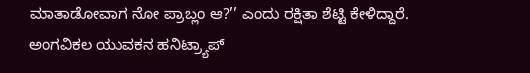ಮಾತಾಡೋವಾಗ ನೋ ಪ್ರಾಬ್ಲಂ ಆ?’’ ಎಂದು ರಕ್ಷಿತಾ ಶೆಟ್ಟಿ ಕೇಳಿದ್ದಾರೆ.
ಅಂಗವಿಕಲ ಯುವಕನ ಹನಿಟ್ರ್ಯಾಪ್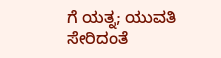ಗೆ ಯತ್ನ; ಯುವತಿ ಸೇರಿದಂತೆ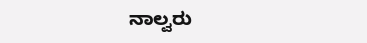ನಾಲ್ವರು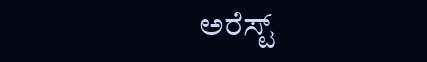ಅರೆಸ್ಟ್